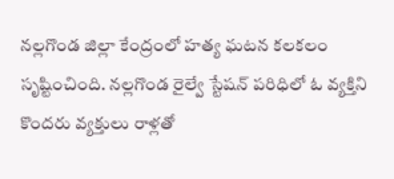నల్లగొండ జిల్లా కేంద్రంలో హత్య ఘటన కలకలం సృష్టించింది. నల్లగొండ రైల్వే స్టేషన్ పరిధిలో ఓ వ్యక్తిని కొందరు వ్యక్తులు రాళ్లతో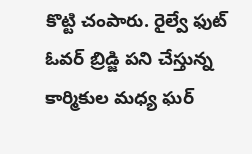కొట్టి చంపారు. రైల్వే ఫుట్ ఓవర్ బ్రిడ్జి పని చేస్తున్న కార్మికుల మధ్య ఘర్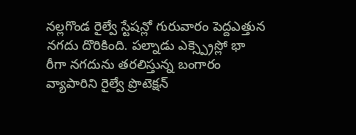నల్లగొండ రైల్వే స్టేషన్లో గురువారం పెద్దఎత్తున నగదు దొరికింది. పల్నాడు ఎక్స్ప్రెస్లో భా రీగా నగదును తరలిస్తున్న బంగారం వ్యాపారిని రైల్వే ప్రొటెక్షన్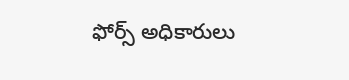ఫోర్స్ అధికారులు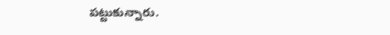పట్టుకున్నారు.